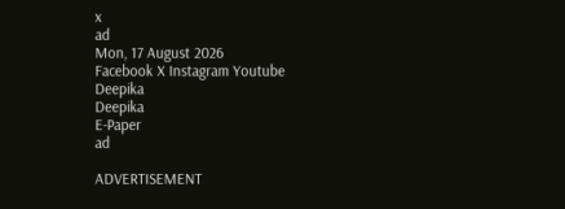x
ad
Mon, 17 August 2026
Facebook X Instagram Youtube
Deepika
Deepika
E-Paper
ad

ADVERTISEMENT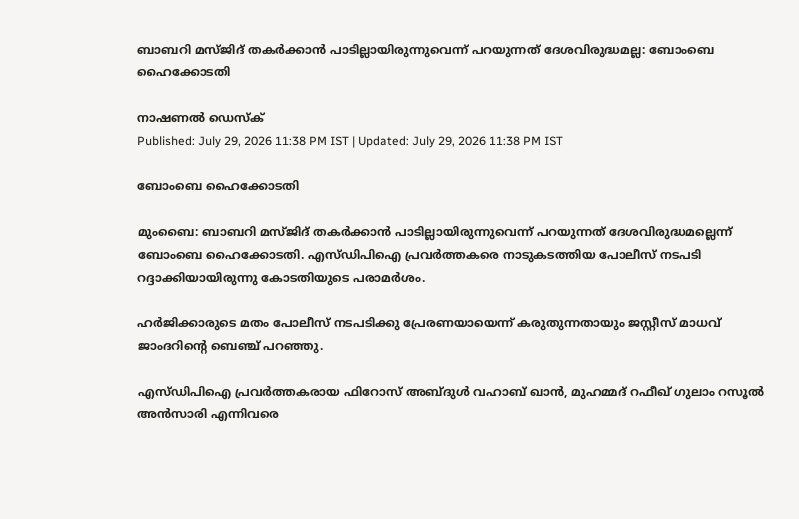ബാബറി മസ്ജിദ് തകർക്കാൻ പാടില്ലായിരുന്നുവെന്ന് പറയുന്നത് ദേശവിരുദ്ധമല്ല: ബോംബെ ഹൈക്കോടതി

നാഷണൽ ഡെസ്ക്
Published: July 29, 2026 11:38 PM IST | Updated: July 29, 2026 11:38 PM IST

ബോംബെ ഹൈക്കോടതി

മുംബൈ: ബാബറി മസ്ജിദ് തകർക്കാൻ പാടില്ലായിരുന്നുവെന്ന് പറയുന്നത് ദേശവിരുദ്ധമല്ലെന്ന് ബോംബെ ഹൈക്കോടതി. എസ്ഡിപിഐ പ്രവർത്തകരെ നാടുകടത്തിയ പോലീസ് നടപടി റദ്ദാക്കിയായിരുന്നു കോടതിയുടെ പരാമർശം.

ഹർജിക്കാരുടെ മതം പോലീസ് നടപടിക്കു പ്രേരണയായെന്ന് കരുതുന്നതായും ജസ്റ്റീസ് മാധവ് ജാംദറിന്‍റെ ബെഞ്ച് പറഞ്ഞു.

എസ്ഡിപിഐ പ്രവർത്തകരായ ഫിറോസ് അബ്ദുൾ വഹാബ് ഖാൻ, മുഹമ്മദ് റഫീഖ് ഗുലാം റസൂൽ അൻസാരി എന്നിവരെ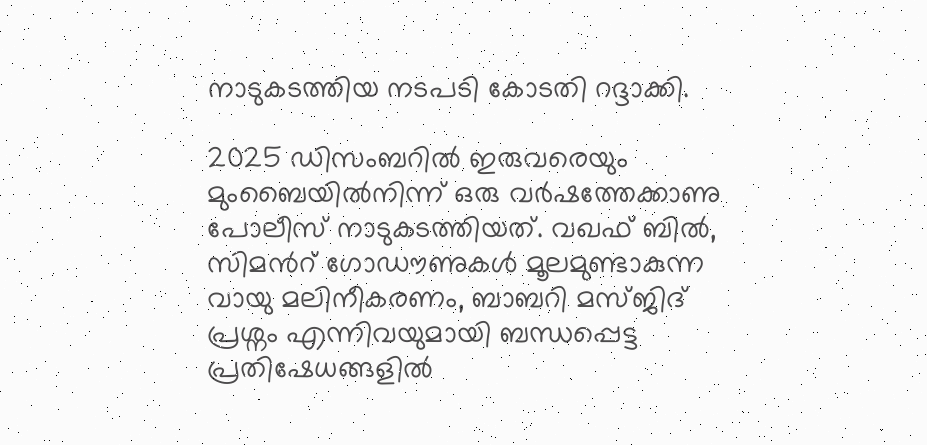നാടുകടത്തിയ നടപടി കോടതി റദ്ദാക്കി.

2025 ഡിസംബറിൽ ഇരുവരെയും മുംബൈയിൽനിന്ന് ഒരു വർഷത്തേക്കാണു പോലീസ് നാടുകടത്തിയത്. വഖഫ് ബിൽ, സിമന്‍റ് ഗോഡൗണുകൾ മൂലമുണ്ടാകുന്ന വായു മലിനീകരണം, ബാബറി മസ്ജിദ് പ്രശ്നം എന്നിവയുമായി ബന്ധപ്പെട്ട പ്രതിഷേധങ്ങളിൽ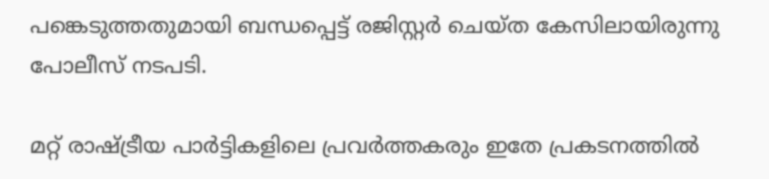പങ്കെടുത്തതുമായി ബന്ധപ്പെട്ട് രജിസ്റ്റർ ചെയ്ത കേസിലായിരുന്നു പോലീസ് നടപടി.

മറ്റ് രാഷ്‌ട്രീയ പാർട്ടികളിലെ പ്രവർത്തകരും ഇതേ പ്രകടനത്തിൽ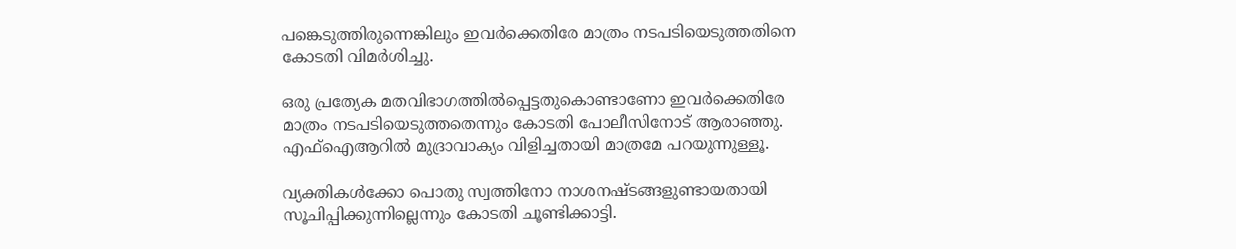പങ്കെടുത്തിരുന്നെങ്കിലും ഇവർക്കെതിരേ മാത്രം നടപടിയെടുത്തതിനെ കോടതി വിമർശിച്ചു.

ഒരു പ്രത്യേക മതവിഭാഗത്തില്‍പ്പെട്ടതുകൊണ്ടാണോ ഇവര്‍ക്കെതിരേ മാത്രം നടപടിയെടുത്തതെന്നും കോടതി പോലീസിനോട് ആരാഞ്ഞു. എഫ്‌ഐആറിൽ മുദ്രാവാക്യം വിളിച്ചതായി മാത്രമേ പറയുന്നുള്ളൂ.

വ്യക്തികൾക്കോ പൊതു സ്വത്തിനോ നാശനഷ്‌ടങ്ങളുണ്ടായതായി സൂചിപ്പിക്കുന്നില്ലെന്നും കോടതി ചൂണ്ടിക്കാട്ടി.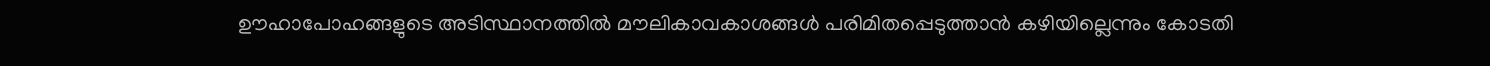ഊഹാപോഹങ്ങളുടെ അടിസ്ഥാനത്തിൽ മൗലികാവകാശങ്ങൾ പരിമിതപ്പെടുത്താൻ കഴിയില്ലെന്നും കോടതി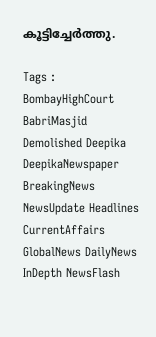കൂട്ടിച്ചേർത്തു.

Tags : BombayHighCourt BabriMasjid Demolished Deepika DeepikaNewspaper BreakingNews NewsUpdate Headlines CurrentAffairs GlobalNews DailyNews InDepth NewsFlash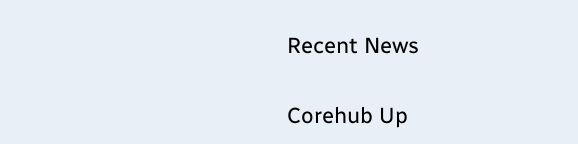Recent News

Corehub Up